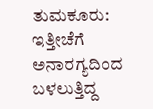ತುಮಕೂರು: ಇತ್ತೀಚೆಗೆ ಅನಾರಗ್ಯದಿಂದ ಬಳಲುತ್ತಿದ್ದ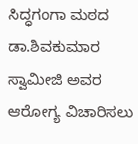ಸಿದ್ಧಗಂಗಾ ಮಠದ ಡಾ.ಶಿವಕುಮಾರ ಸ್ವಾಮೀಜಿ ಅವರ ಆರೋಗ್ಯ ವಿಚಾರಿಸಲು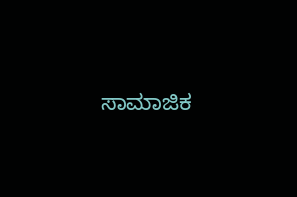ಸಾಮಾಜಿಕ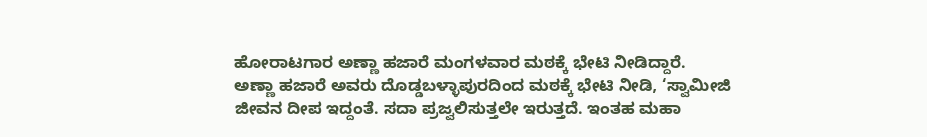ಹೋರಾಟಗಾರ ಅಣ್ಣಾ ಹಜಾರೆ ಮಂಗಳವಾರ ಮಠಕ್ಕೆ ಭೇಟಿ ನೀಡಿದ್ದಾರೆ.
ಅಣ್ಣಾ ಹಜಾರೆ ಅವರು ದೊಡ್ಡಬಳ್ಳಾಪುರದಿಂದ ಮಠಕ್ಕೆ ಭೇಟಿ ನೀಡಿ, ‘ಸ್ವಾಮೀಜಿ ಜೀವನ ದೀಪ ಇದ್ದಂತೆ. ಸದಾ ಪ್ರಜ್ವಲಿಸುತ್ತಲೇ ಇರುತ್ತದೆ. ಇಂತಹ ಮಹಾ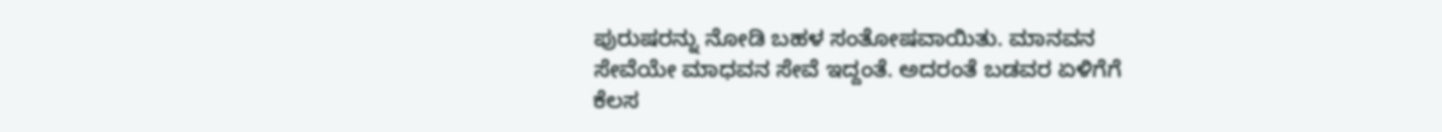ಪುರುಷರನ್ನು ನೋಡಿ ಬಹಳ ಸಂತೋಷವಾಯಿತು. ಮಾನವನ ಸೇವೆಯೇ ಮಾಧವನ ಸೇವೆ ಇದ್ದಂತೆ. ಅದರಂತೆ ಬಡವರ ಏಳಿಗೆಗೆ ಕೆಲಸ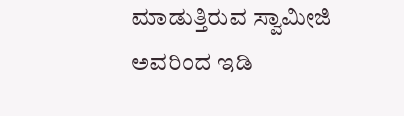ಮಾಡುತ್ತಿರುವ ಸ್ವಾಮೀಜಿ ಅವರಿಂದ ಇಡಿ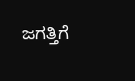ಜಗತ್ತಿಗೆ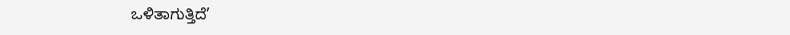ಒಳಿತಾಗುತ್ತಿದೆ’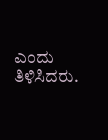ಎಂದು ತಿಳಿಸಿದರು.